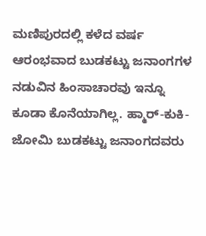ಮಣಿಪುರದಲ್ಲಿ ಕಳೆದ ವರ್ಷ ಆರಂಭವಾದ ಬುಡಕಟ್ಟು ಜನಾಂಗಗಳ ನಡುವಿನ ಹಿಂಸಾಚಾರವು ಇನ್ನೂ ಕೂಡಾ ಕೊನೆಯಾಗಿಲ್ಲ. ಹ್ಮಾರ್-ಕುಕಿ-ಜೋಮಿ ಬುಡಕಟ್ಟು ಜನಾಂಗದವರು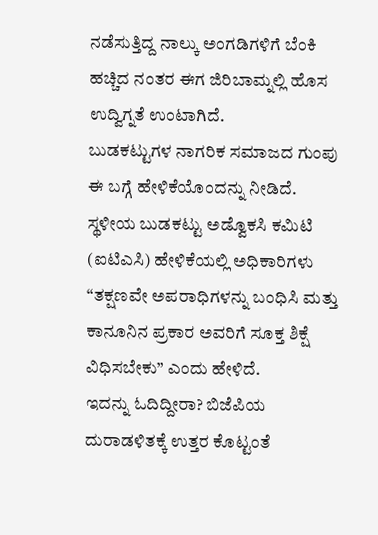ನಡೆಸುತ್ತಿದ್ದ ನಾಲ್ಕು ಅಂಗಡಿಗಳಿಗೆ ಬೆಂಕಿ ಹಚ್ಚಿದ ನಂತರ ಈಗ ಜಿರಿಬಾಮ್ನಲ್ಲಿ ಹೊಸ ಉದ್ವಿಗ್ನತೆ ಉಂಟಾಗಿದೆ.
ಬುಡಕಟ್ಟುಗಳ ನಾಗರಿಕ ಸಮಾಜದ ಗುಂಪು ಈ ಬಗ್ಗೆ ಹೇಳಿಕೆಯೊಂದನ್ನು ನೀಡಿದೆ. ಸ್ಥಳೀಯ ಬುಡಕಟ್ಟು ಅಡ್ವೊಕಸಿ ಕಮಿಟಿ (ಐಟಿಎಸಿ) ಹೇಳಿಕೆಯಲ್ಲಿ ಅಧಿಕಾರಿಗಳು “ತಕ್ಷಣವೇ ಅಪರಾಧಿಗಳನ್ನು ಬಂಧಿಸಿ ಮತ್ತು ಕಾನೂನಿನ ಪ್ರಕಾರ ಅವರಿಗೆ ಸೂಕ್ತ ಶಿಕ್ಷೆ ವಿಧಿಸಬೇಕು” ಎಂದು ಹೇಳಿದೆ.
ಇದನ್ನು ಓದಿದ್ದೀರಾ? ಬಿಜೆಪಿಯ ದುರಾಡಳಿತಕ್ಕೆ ಉತ್ತರ ಕೊಟ್ಟಂತೆ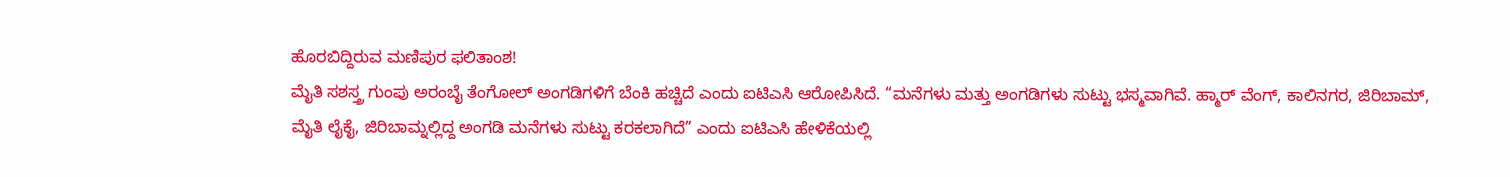ಹೊರಬಿದ್ದಿರುವ ಮಣಿಪುರ ಫಲಿತಾಂಶ!
ಮೈತಿ ಸಶಸ್ತ್ರ ಗುಂಪು ಅರಂಬೈ ತೆಂಗೋಲ್ ಅಂಗಡಿಗಳಿಗೆ ಬೆಂಕಿ ಹಚ್ಚಿದೆ ಎಂದು ಐಟಿಎಸಿ ಆರೋಪಿಸಿದೆ. “ಮನೆಗಳು ಮತ್ತು ಅಂಗಡಿಗಳು ಸುಟ್ಟು ಭಸ್ಮವಾಗಿವೆ. ಹ್ಮಾರ್ ವೆಂಗ್, ಕಾಲಿನಗರ, ಜಿರಿಬಾಮ್, ಮೈತಿ ಲೈಕೈ, ಜಿರಿಬಾಮ್ನಲ್ಲಿದ್ದ ಅಂಗಡಿ ಮನೆಗಳು ಸುಟ್ಟು ಕರಕಲಾಗಿದೆ” ಎಂದು ಐಟಿಎಸಿ ಹೇಳಿಕೆಯಲ್ಲಿ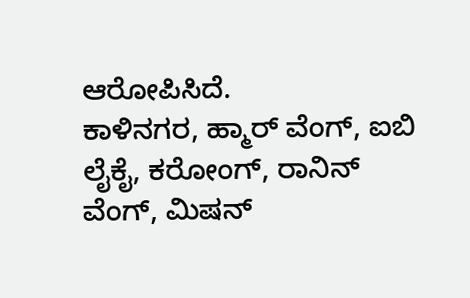ಆರೋಪಿಸಿದೆ.
ಕಾಳಿನಗರ, ಹ್ಮಾರ್ ವೆಂಗ್, ಐಬಿ ಲೈಕೈ, ಕರೋಂಗ್, ರಾನಿನ್ ವೆಂಗ್, ಮಿಷನ್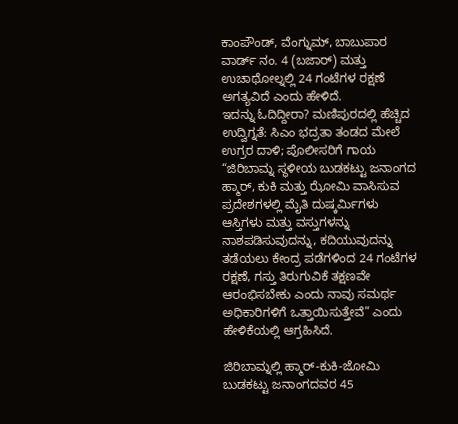ಕಾಂಪೌಂಡ್, ವೆಂಗ್ನುಮ್, ಬಾಬುಪಾರ ವಾರ್ಡ್ ನಂ. 4 (ಬಜಾರ್) ಮತ್ತು ಉಚಾಥೋಲ್ನಲ್ಲಿ 24 ಗಂಟೆಗಳ ರಕ್ಷಣೆ ಅಗತ್ಯವಿದೆ ಎಂದು ಹೇಳಿದೆ.
ಇದನ್ನು ಓದಿದ್ದೀರಾ? ಮಣಿಪುರದಲ್ಲಿ ಹೆಚ್ಚಿದ ಉದ್ವಿಗ್ನತೆ: ಸಿಎಂ ಭದ್ರತಾ ತಂಡದ ಮೇಲೆ ಉಗ್ರರ ದಾಳಿ; ಪೊಲೀಸರಿಗೆ ಗಾಯ
“ಜಿರಿಬಾಮ್ನ ಸ್ಥಳೀಯ ಬುಡಕಟ್ಟು ಜನಾಂಗದ ಹ್ಮಾರ್, ಕುಕಿ ಮತ್ತು ಝೋಮಿ ವಾಸಿಸುವ ಪ್ರದೇಶಗಳಲ್ಲಿ ಮೈತಿ ದುಷ್ಕರ್ಮಿಗಳು ಆಸ್ತಿಗಳು ಮತ್ತು ವಸ್ತುಗಳನ್ನು ನಾಶಪಡಿಸುವುದನ್ನು, ಕದಿಯುವುದನ್ನು ತಡೆಯಲು ಕೇಂದ್ರ ಪಡೆಗಳಿಂದ 24 ಗಂಟೆಗಳ ರಕ್ಷಣೆ, ಗಸ್ತು ತಿರುಗುವಿಕೆ ತಕ್ಷಣವೇ ಆರಂಭಿಸಬೇಕು ಎಂದು ನಾವು ಸಮರ್ಥ ಅಧಿಕಾರಿಗಳಿಗೆ ಒತ್ತಾಯಿಸುತ್ತೇವೆ” ಎಂದು ಹೇಳಿಕೆಯಲ್ಲಿ ಆಗ್ರಹಿಸಿದೆ.

ಜಿರಿಬಾಮ್ನಲ್ಲಿ ಹ್ಮಾರ್-ಕುಕಿ-ಜೋಮಿ ಬುಡಕಟ್ಟು ಜನಾಂಗದವರ 45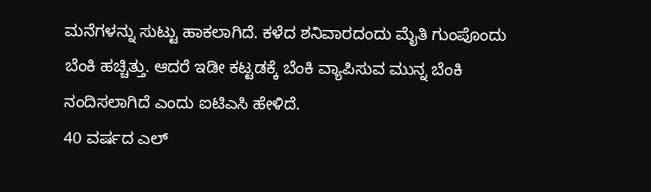ಮನೆಗಳನ್ನು ಸುಟ್ಟು ಹಾಕಲಾಗಿದೆ. ಕಳೆದ ಶನಿವಾರದಂದು ಮೈತಿ ಗುಂಪೊಂದು ಬೆಂಕಿ ಹಚ್ಚಿತ್ತು. ಆದರೆ ಇಡೀ ಕಟ್ಟಡಕ್ಕೆ ಬೆಂಕಿ ವ್ಯಾಪಿಸುವ ಮುನ್ನ ಬೆಂಕಿ ನಂದಿಸಲಾಗಿದೆ ಎಂದು ಐಟಿಎಸಿ ಹೇಳಿದೆ.
40 ವರ್ಷದ ಎಲ್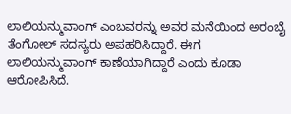ಲಾಲಿಯನ್ಮುವಾಂಗ್ ಎಂಬವರನ್ನು ಅವರ ಮನೆಯಿಂದ ಅರಂಬೈ ತೆಂಗೋಲ್ ಸದಸ್ಯರು ಅಪಹರಿಸಿದ್ದಾರೆ. ಈಗ ಲಾಲಿಯನ್ಮುವಾಂಗ್ ಕಾಣೆಯಾಗಿದ್ದಾರೆ ಎಂದು ಕೂಡಾ ಆರೋಪಿಸಿದೆ.